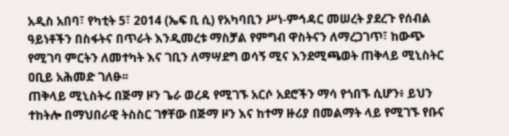አዲስ አበባ፣ የካቲት 5፣ 2014 (ኤፍ ቢ ሲ) የአካባቢን ሥነ-ምኅዳር መሠረት ያደረጉ የሰብል ዓይነቶችን በስፋትና በጥራት እንዲመረቱ ማስቻል የምግብ ዋስትናን ለማረጋገጥ፣ ከውጭ የሚገባ ምርትን ለመተካት እና ገቢን ለማሣደግ ወሳኝ ሚና እንደሚጫወት ጠቅላይ ሚኒስትር ዐቢይ አሕመድ ገለፁ፡፡
ጠቅላይ ሚኒስትሩ በጅማ ዞን ጌራ ወረዳ የሚገኙ አርሶ አደሮችን ማሳ የጎበኙ ሲሆን፥ ይህን ተከትሎ በማህበራዊ ትስስር ገፃቸው በጅማ ዞን እና ከተማ ዙሪያ በመልማት ላይ የሚገኙ የቡና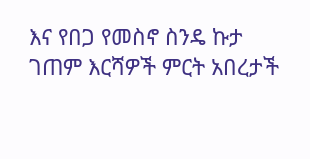እና የበጋ የመስኖ ስንዴ ኩታ ገጠም እርሻዎች ምርት አበረታች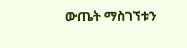ውጤት ማስገኘቱን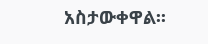አስታውቀዋል፡፡